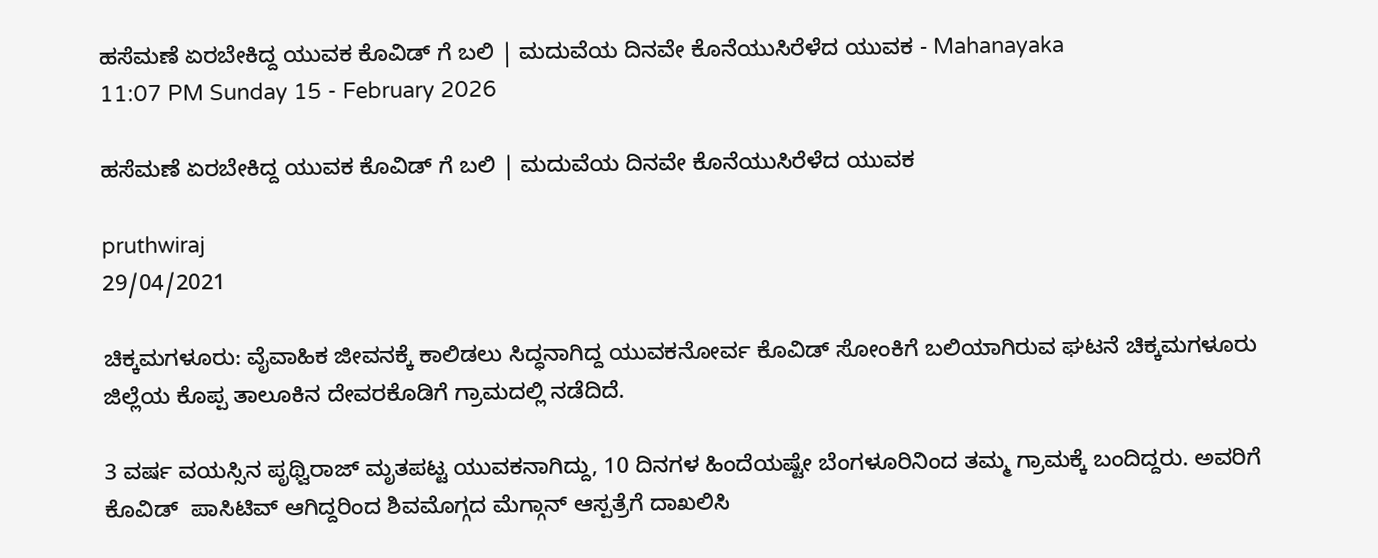ಹಸೆಮಣೆ ಏರಬೇಕಿದ್ದ ಯುವಕ ಕೊವಿಡ್ ಗೆ ಬಲಿ | ಮದುವೆಯ ದಿನವೇ ಕೊನೆಯುಸಿರೆಳೆದ ಯುವಕ - Mahanayaka
11:07 PM Sunday 15 - February 2026

ಹಸೆಮಣೆ ಏರಬೇಕಿದ್ದ ಯುವಕ ಕೊವಿಡ್ ಗೆ ಬಲಿ | ಮದುವೆಯ ದಿನವೇ ಕೊನೆಯುಸಿರೆಳೆದ ಯುವಕ

pruthwiraj
29/04/2021

ಚಿಕ್ಕಮಗಳೂರು: ವೈವಾಹಿಕ ಜೀವನಕ್ಕೆ ಕಾಲಿಡಲು ಸಿದ್ಧನಾಗಿದ್ದ ಯುವಕನೋರ್ವ ಕೊವಿಡ್ ಸೋಂಕಿಗೆ ಬಲಿಯಾಗಿರುವ ಘಟನೆ ಚಿಕ್ಕಮಗಳೂರು ಜಿಲ್ಲೆಯ ಕೊಪ್ಪ ತಾಲೂಕಿನ ದೇವರಕೊಡಿಗೆ ಗ್ರಾಮದಲ್ಲಿ ನಡೆದಿದೆ.

3 ವರ್ಷ ವಯಸ್ಸಿನ ಪೃಥ್ವಿರಾಜ್ ಮೃತಪಟ್ಟ ಯುವಕನಾಗಿದ್ದು, 10 ದಿನಗಳ ಹಿಂದೆಯಷ್ಟೇ ಬೆಂಗಳೂರಿನಿಂದ ತಮ್ಮ ಗ್ರಾಮಕ್ಕೆ ಬಂದಿದ್ದರು. ಅವರಿಗೆ ಕೊವಿಡ್  ಪಾಸಿಟಿವ್ ಆಗಿದ್ದರಿಂದ ಶಿವಮೊಗ್ಗದ ಮೆಗ್ಗಾನ್ ಆಸ್ಪತ್ರೆಗೆ ದಾಖಲಿಸಿ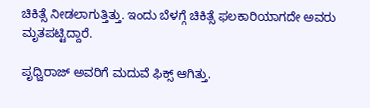ಚಿಕಿತ್ಸೆ ನೀಡಲಾಗುತ್ತಿತ್ತು. ಇಂದು ಬೆಳಗ್ಗೆ ಚಿಕಿತ್ಸೆ ಫಲಕಾರಿಯಾಗದೇ ಅವರು ಮೃತಪಟ್ಟಿದ್ದಾರೆ.

ಪೃಧ್ವಿರಾಜ್ ಅವರಿಗೆ ಮದುವೆ ಫಿಕ್ಸ್ ಆಗಿತ್ತು.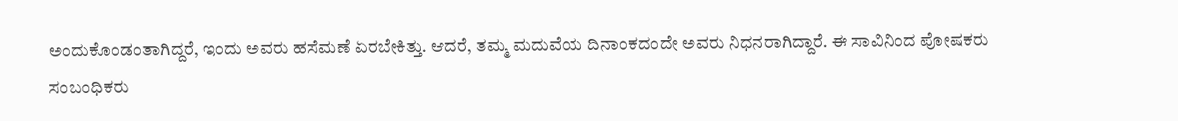ಅಂದುಕೊಂಡಂತಾಗಿದ್ದರೆ, ಇಂದು ಅವರು ಹಸೆಮಣೆ ಏರಬೇಕಿತ್ತು. ಆದರೆ, ತಮ್ಮ ಮದುವೆಯ ದಿನಾಂಕದಂದೇ ಅವರು ನಿಧನರಾಗಿದ್ದಾರೆ. ಈ ಸಾವಿನಿಂದ ಪೋಷಕರು ಸಂಬಂಧಿಕರು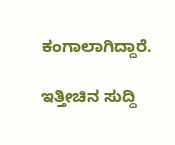ಕಂಗಾಲಾಗಿದ್ದಾರೆ.

ಇತ್ತೀಚಿನ ಸುದ್ದಿ